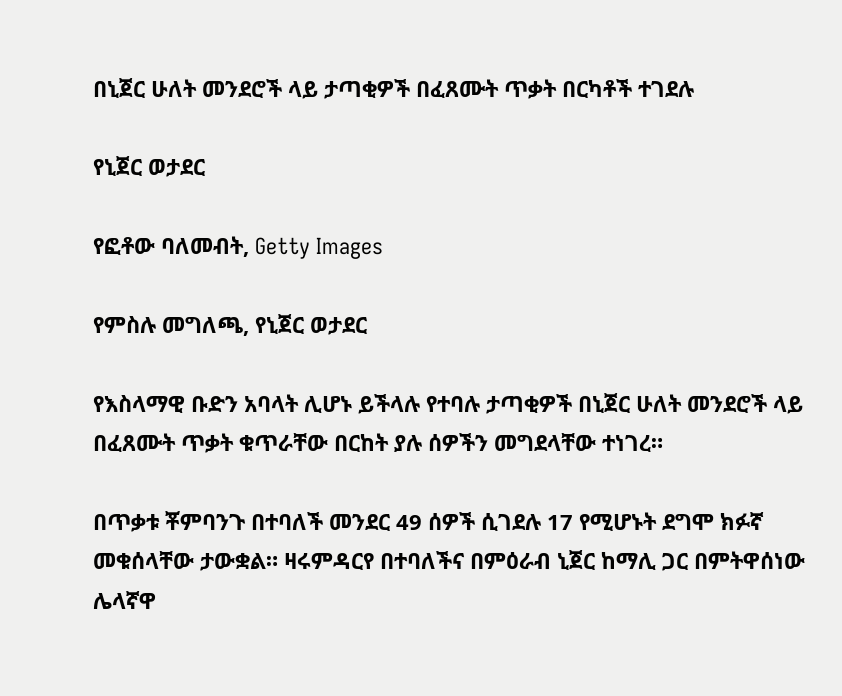በኒጀር ሁለት መንደሮች ላይ ታጣቂዎች በፈጸሙት ጥቃት በርካቶች ተገደሉ

የኒጀር ወታደር

የፎቶው ባለመብት, Getty Images

የምስሉ መግለጫ, የኒጀር ወታደር

የእስላማዊ ቡድን አባላት ሊሆኑ ይችላሉ የተባሉ ታጣቂዎች በኒጀር ሁለት መንደሮች ላይ በፈጸሙት ጥቃት ቁጥራቸው በርከት ያሉ ሰዎችን መግደላቸው ተነገረ።

በጥቃቱ ቾምባንጉ በተባለች መንደር 49 ሰዎች ሲገደሉ 17 የሚሆኑት ደግሞ ክፉኛ መቁሰላቸው ታውቋል። ዛሩምዳርየ በተባለችና በምዕራብ ኒጀር ከማሊ ጋር በምትዋሰነው ሌላኛዋ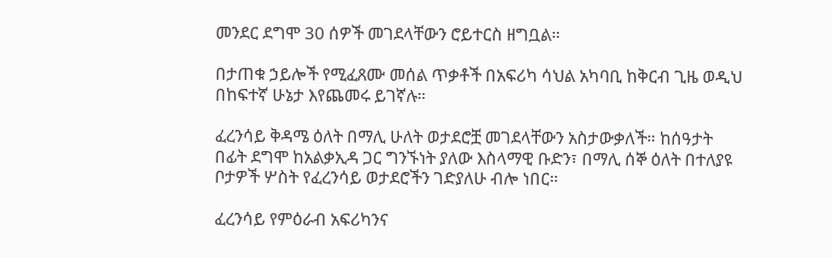መንደር ደግሞ 30 ሰዎች መገደላቸውን ሮይተርስ ዘግቧል።

በታጠቁ ኃይሎች የሚፈጸሙ መሰል ጥቃቶች በአፍሪካ ሳህል አካባቢ ከቅርብ ጊዜ ወዲህ በከፍተኛ ሁኔታ እየጨመሩ ይገኛሉ።

ፈረንሳይ ቅዳሜ ዕለት በማሊ ሁለት ወታደሮቿ መገደላቸውን አስታውቃለች። ከሰዓታት በፊት ደግሞ ከአልቃኢዳ ጋር ግንኙነት ያለው እስላማዊ ቡድን፣ በማሊ ሰኞ ዕለት በተለያዩ ቦታዎች ሦስት የፈረንሳይ ወታደሮችን ገድያለሁ ብሎ ነበር።

ፈረንሳይ የምዕራብ አፍሪካንና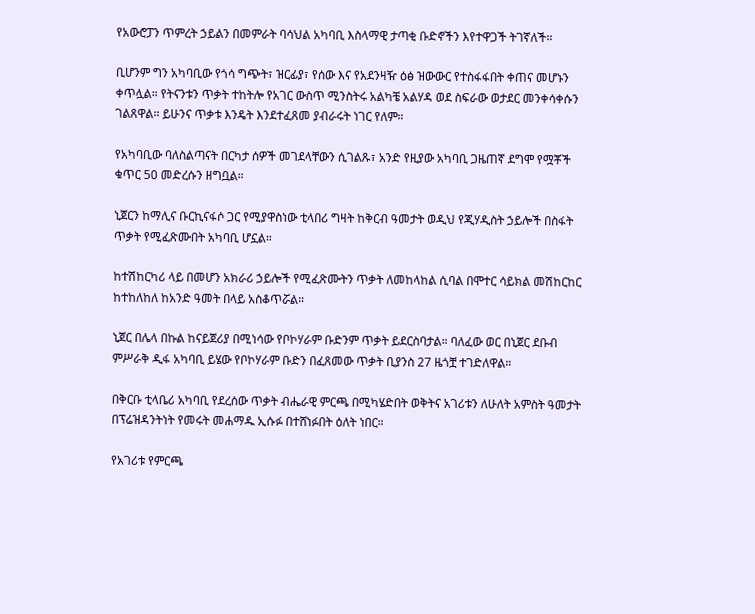የአውሮፓን ጥምረት ኃይልን በመምራት ባሳህል አካባቢ እስላማዊ ታጣቂ ቡድኖችን እየተዋጋች ትገኛለች።

ቢሆንም ግን አካባቢው የጎሳ ግጭት፣ ዝርፊያ፣ የሰው እና የአደንዛዥ ዕፅ ዝውውር የተስፋፋበት ቀጠና መሆኑን ቀጥሏል። የትናንቱን ጥቃት ተከትሎ የአገር ውስጥ ሚንስትሩ አልካቼ አልሃዳ ወደ ስፍራው ወታደር መንቀሳቀሱን ገልጸዋል። ይሁንና ጥቃቱ እንዴት እንደተፈጸመ ያብራሩት ነገር የለም።

የአካባቢው ባለስልጣናት በርካታ ሰዎች መገደላቸውን ሲገልጹ፣ አንድ የዚያው አካባቢ ጋዜጠኛ ደግሞ የሟቾች ቁጥር 50 መድረሱን ዘግቧል።

ኒጀርን ከማሊና ቡርኪናፋሶ ጋር የሚያዋስነው ቲላበሪ ግዛት ከቅርብ ዓመታት ወዲህ የጂሃዲስት ኃይሎች በስፋት ጥቃት የሚፈጽሙበት አካባቢ ሆኗል።

ከተሽከርካሪ ላይ በመሆን አክራሪ ኃይሎች የሚፈጽሙትን ጥቃት ለመከላከል ሲባል በሞተር ሳይክል መሽከርከር ከተከለከለ ከአንድ ዓመት በላይ አስቆጥሯል።

ኒጀር በሌላ በኩል ከናይጀሪያ በሚነሳው የቦኮሃራም ቡድንም ጥቃት ይደርስባታል። ባለፈው ወር በኒጀር ደቡብ ምሥራቅ ዲፋ አካባቢ ይሄው የቦኮሃራም ቡድን በፈጸመው ጥቃት ቢያንስ 27 ዜጎቿ ተገድለዋል።

በቅርቡ ቲላቤሪ አካባቢ የደረሰው ጥቃት ብሔራዊ ምርጫ በሚካሄድበት ወቅትና አገሪቱን ለሁለት አምስት ዓመታት በፕሬዝዳንትነት የመሩት መሐማዱ ኢሱፉ በተሸነፉበት ዕለት ነበር።

የአገሪቱ የምርጫ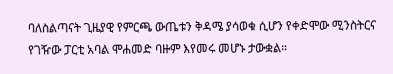ባለስልጣናት ጊዜያዊ የምርጫ ውጤቱን ቅዳሜ ያሳወቁ ሲሆን የቀድሞው ሚንስትርና የገዥው ፓርቲ አባል ሞሐመድ ባዙም እየመሩ መሆኑ ታውቋል።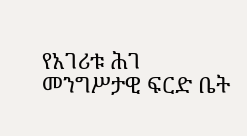የአገሪቱ ሕገ መንግሥታዊ ፍርድ ቤት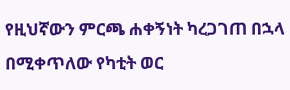የዚህኛውን ምርጫ ሐቀኝነት ካረጋገጠ በኋላ በሚቀጥለው የካቲት ወር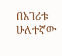በአገሪቱ ሁለተኛው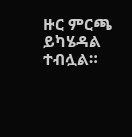ዙር ምርጫ ይካሄዳል ተብሏል።